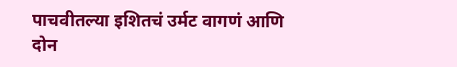पाचवीतल्या इशितचं उर्मट वागणं आणि दोन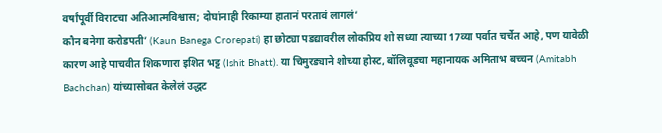वर्षांपूर्वी विराटचा अतिआत्मविश्वास; दोघांनाही रिकाम्या हातानं परतावं लागलं‘
कौन बनेगा करोडपती’ (Kaun Banega Crorepati) हा छोट्या पडद्यावरील लोकप्रिय शो सध्या त्याच्या 17व्या पर्वात चर्चेत आहे, पण यावेळी कारण आहे पाचवीत शिकणारा इशित भट्ट (Ishit Bhatt). या चिमुरड्याने शोच्या होस्ट, बॉलिवूडचा महानायक अमिताभ बच्चन (Amitabh Bachchan) यांच्यासोबत केलेलं उद्धट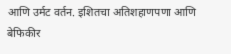आणि उर्मट वर्तन. इशितचा अतिशहाणपणा आणि बेफिकीर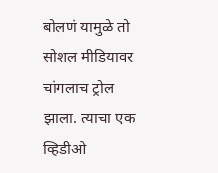बोलणं यामुळे तो सोशल मीडियावर चांगलाच ट्रोल झाला. त्याचा एक व्हिडीओ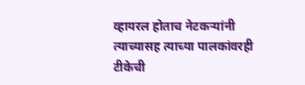व्हायरल होताच नेटकऱ्यांनी त्याच्यासह त्याच्या पालकांवरही टीकेची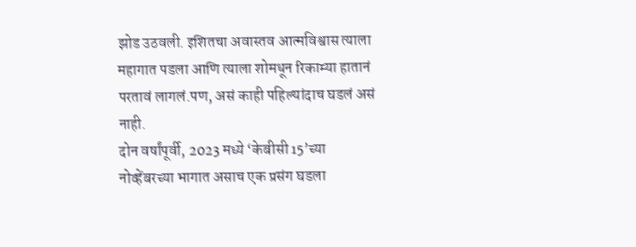झोड उठवली. इशितचा अवास्तव आत्मविश्वास त्याला महागात पडला आणि त्याला शोमधून रिकाम्या हातानं परतावं लागलं.पण, असं काही पहिल्यांदाच घडलं असं नाही.
दोन वर्षांपूर्वी, 2023 मध्ये ‘केबीसी 15’च्या नोव्हेंबरच्या भागात असाच एक प्रसंग घडला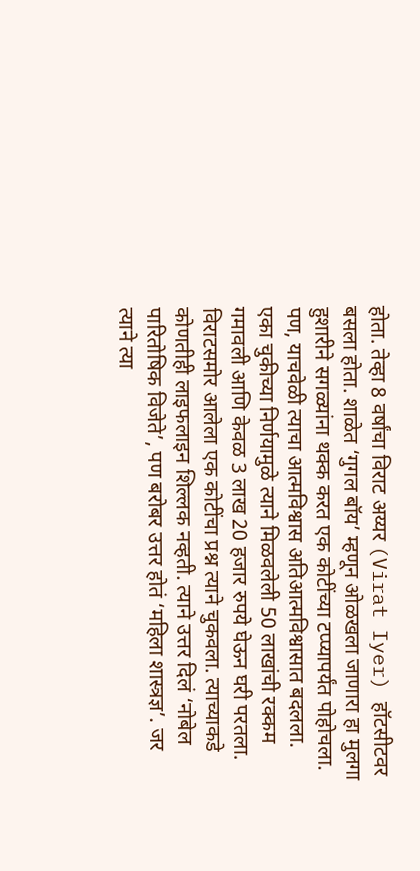होता. तेव्हा 8 वर्षांचा विराट अय्यर (Virat Iyer) हॉटसीटवर बसला होता. शाळेत ‘गुगल बॉय’ म्हणून ओळखला जाणारा हा मुलगा हुशारीने सगळ्यांना थक्क करत एक कोटींच्या टप्प्यापर्यंत पोहोचला. पण, याचवेळी त्याचा आत्मविश्वास अतिआत्मविश्वासात बदलला. एका चुकीच्या निर्णयामुळे त्याने मिळवलेली 50 लाखांची रक्कम गमावली आणि केवळ 3 लाख 20 हजार रुपये घेऊन घरी परतला.
विराटसमोर आलेला एक कोटींचा प्रश्न त्याने चुकवला. त्याच्याकडे कोणतीही लाइफलाइन शिल्लक नव्हती. त्याने उत्तर दिलं ‘नोबेल पारितोषिक विजेते’, पण बरोबर उत्तर होतं ‘महिला शास्त्रज्ञ’. जर त्याने त्या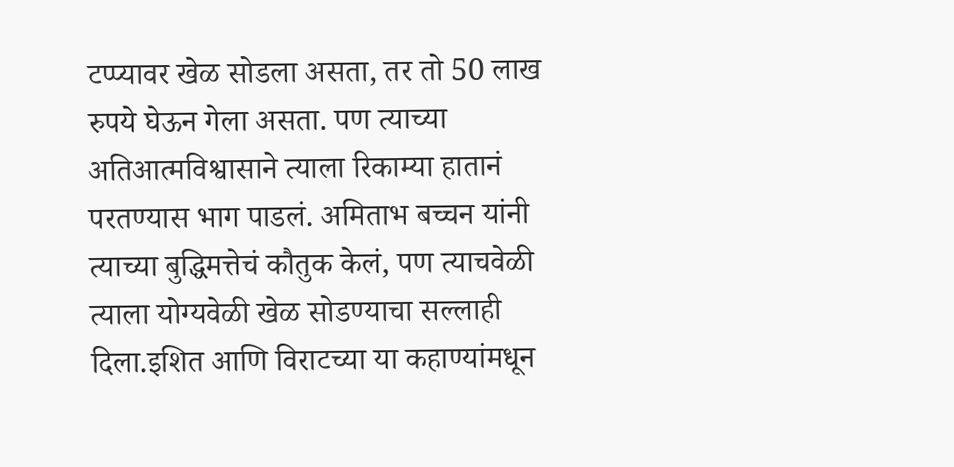टप्प्यावर खेळ सोडला असता, तर तो 50 लाख रुपये घेऊन गेला असता. पण त्याच्या अतिआत्मविश्वासाने त्याला रिकाम्या हातानं परतण्यास भाग पाडलं. अमिताभ बच्चन यांनी त्याच्या बुद्धिमत्तेचं कौतुक केलं, पण त्याचवेळी त्याला योग्यवेळी खेळ सोडण्याचा सल्लाही दिला.इशित आणि विराटच्या या कहाण्यांमधून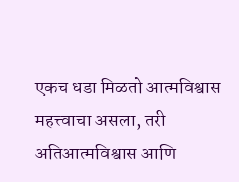एकच धडा मिळतो आत्मविश्वास महत्त्वाचा असला, तरी अतिआत्मविश्वास आणि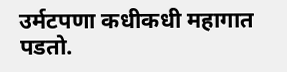उर्मटपणा कधीकधी महागात पडतो.